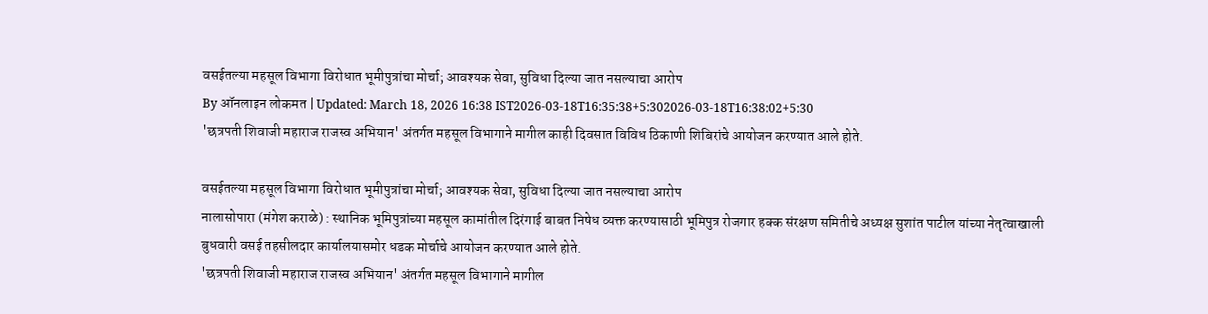वसईतल्या महसूल विभागा विरोधात भूमीपुत्रांचा मोर्चा; आवश्यक सेवा, सुविधा दिल्या जात नसल्याचा आरोप
By ऑनलाइन लोकमत | Updated: March 18, 2026 16:38 IST2026-03-18T16:35:38+5:302026-03-18T16:38:02+5:30
'छत्रपती शिवाजी महाराज राजस्व अभियान' अंतर्गत महसूल विभागाने मागील काही दिवसात विविध ठिकाणी शिबिरांचे आयोजन करण्यात आले होते.

वसईतल्या महसूल विभागा विरोधात भूमीपुत्रांचा मोर्चा; आवश्यक सेवा, सुविधा दिल्या जात नसल्याचा आरोप
नालासोपारा (मंगेश कराळे) : स्थानिक भूमिपुत्रांच्या महसूल कामांतील दिरंगाई बाबत निषेध व्यक्त करण्यासाठी भूमिपुत्र रोजगार हक्क संरक्षण समितीचे अध्यक्ष सुशांत पाटील यांच्या नेतृत्वाखाली बुधवारी वसई तहसीलदार कार्यालयासमोर धडक मोर्चाचे आयोजन करण्यात आले होते.
'छत्रपती शिवाजी महाराज राजस्व अभियान' अंतर्गत महसूल विभागाने मागील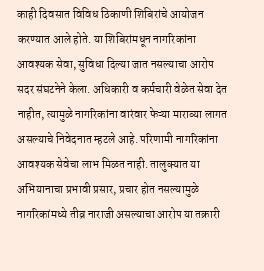काही दिवसात विविध ठिकाणी शिबिरांचे आयोजन करण्यात आले होते. या शिबिरांमधून नागरिकांना आवश्यक सेवा, सुविधा दिल्या जात नसल्याचा आरोप सदर संघटनेने केला. अधिकारी व कर्मचारी वेळेत सेवा देत नाहीत, त्यामुळे नागरिकांना वारंवार फेऱ्या माराव्या लागत असल्याचे निवेदनात म्हटले आहे. परिणामी नागरिकांना आवश्यक सेवेचा लाभ मिळत नाही. तालुक्यात या अभियानाचा प्रभावी प्रसार, प्रचार होत नसल्यामुळे नागरिकांमध्ये तीव्र नाराजी असल्याचा आरोप या तक्रारी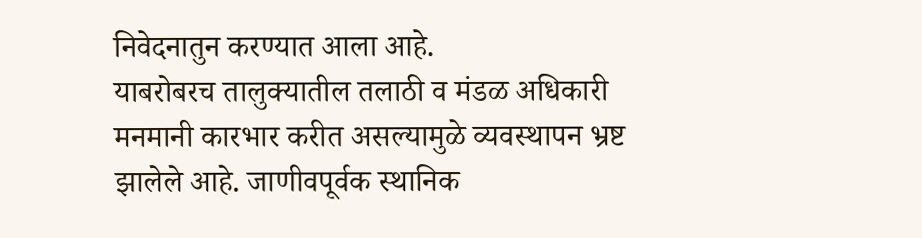निवेदनातुन करण्यात आला आहे.
याबरोबरच तालुक्यातील तलाठी व मंडळ अधिकारी मनमानी कारभार करीत असल्यामुळे व्यवस्थापन भ्रष्ट झालेले आहे. जाणीवपूर्वक स्थानिक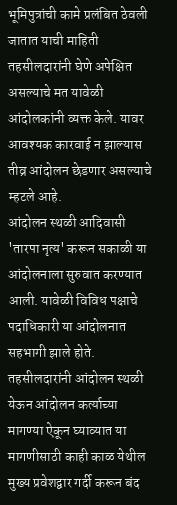भूमिपुत्रांची कामे प्रलंबित ठेवली जातात याची माहिती तहसीलदारांनी घेणे अपेक्षित असल्याचे मत यावेळी आंदोलकांनी व्यक्त केले. यावर आवश्यक कारवाई न झाल्यास तीव्र आंदोलन छेडणार असल्याचे म्हटले आहे.
आंदोलन स्थळी आदिवासी 'तारपा नृत्य' करून सकाळी या आंदोलनाला सुरुवात करण्यात आली. यावेळी विविध पक्षाचे पदाधिकारी या आंदोलनात सहभागी झाले होते. तहसीलदारांनी आंदोलन स्थळी येऊन आंदोलन कर्त्याच्या मागण्या ऐकून घ्याव्यात या मागणीसाठी काही काळ येथील मुख्य प्रवेशद्वार गर्दी करून बंद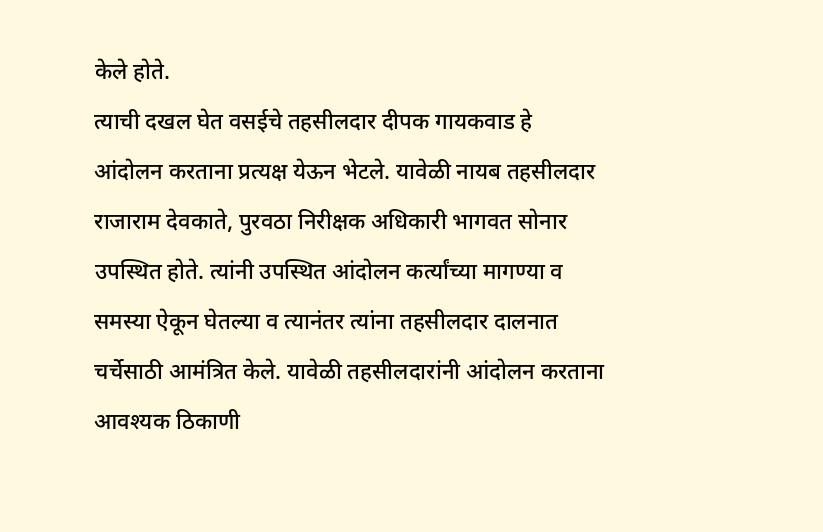केले होते.
त्याची दखल घेत वसईचे तहसीलदार दीपक गायकवाड हे आंदोलन करताना प्रत्यक्ष येऊन भेटले. यावेळी नायब तहसीलदार राजाराम देवकाते, पुरवठा निरीक्षक अधिकारी भागवत सोनार उपस्थित होते. त्यांनी उपस्थित आंदोलन कर्त्यांच्या मागण्या व समस्या ऐकून घेतल्या व त्यानंतर त्यांना तहसीलदार दालनात चर्चेसाठी आमंत्रित केले. यावेळी तहसीलदारांनी आंदोलन करताना आवश्यक ठिकाणी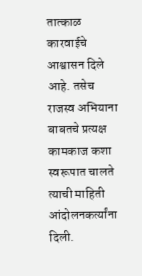तात्काळ कारवाईचे आश्वासन दिले आहे. तसेच राजस्व अभियाना बाबतचे प्रत्यक्ष कामकाज कशा स्वरूपात चालते त्याची माहिती आंदोलनकर्त्यांना दिली.